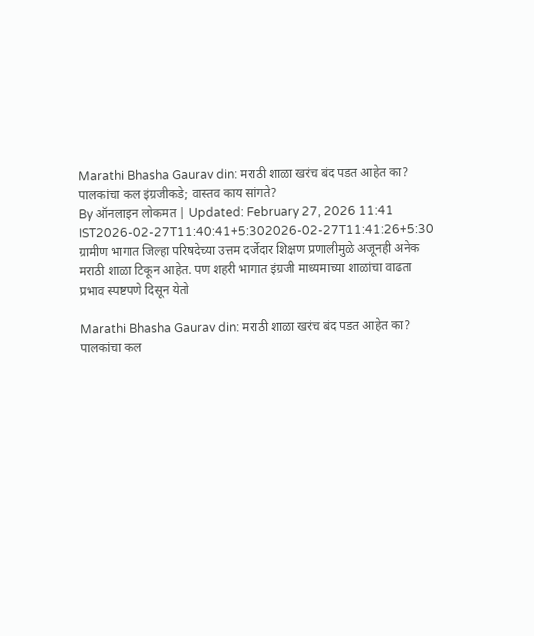Marathi Bhasha Gaurav din: मराठी शाळा खरंच बंद पडत आहेत का? पालकांचा कल इंग्रजीकडे; वास्तव काय सांगते?
By ऑनलाइन लोकमत | Updated: February 27, 2026 11:41 IST2026-02-27T11:40:41+5:302026-02-27T11:41:26+5:30
ग्रामीण भागात जिल्हा परिषदेच्या उत्तम दर्जेदार शिक्षण प्रणालीमुळे अजूनही अनेक मराठी शाळा टिकून आहेत. पण शहरी भागात इंग्रजी माध्यमाच्या शाळांचा वाढता प्रभाव स्पष्टपणे दिसून येतो

Marathi Bhasha Gaurav din: मराठी शाळा खरंच बंद पडत आहेत का? पालकांचा कल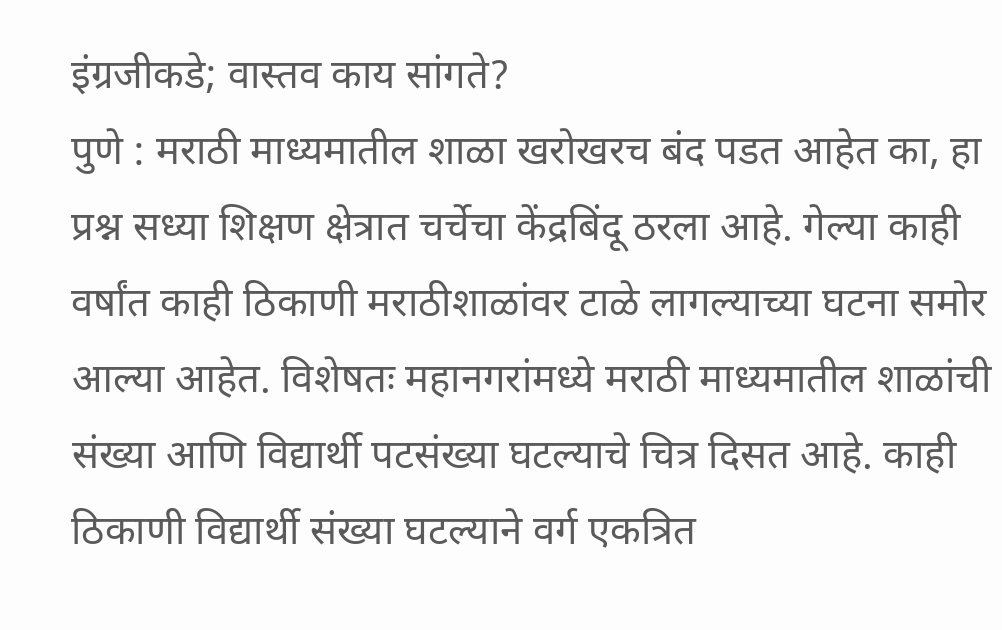इंग्रजीकडे; वास्तव काय सांगते?
पुणे : मराठी माध्यमातील शाळा खरोखरच बंद पडत आहेत का, हा प्रश्न सध्या शिक्षण क्षेत्रात चर्चेचा केंद्रबिंदू ठरला आहे. गेल्या काही वर्षांत काही ठिकाणी मराठीशाळांवर टाळे लागल्याच्या घटना समोर आल्या आहेत. विशेषतः महानगरांमध्ये मराठी माध्यमातील शाळांची संख्या आणि विद्यार्थी पटसंख्या घटल्याचे चित्र दिसत आहे. काही ठिकाणी विद्यार्थी संख्या घटल्याने वर्ग एकत्रित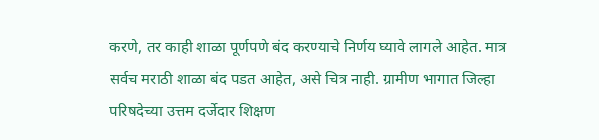करणे, तर काही शाळा पूर्णपणे बंद करण्याचे निर्णय घ्यावे लागले आहेत. मात्र सर्वच मराठी शाळा बंद पडत आहेत, असे चित्र नाही. ग्रामीण भागात जिल्हा परिषदेच्या उत्तम दर्जेदार शिक्षण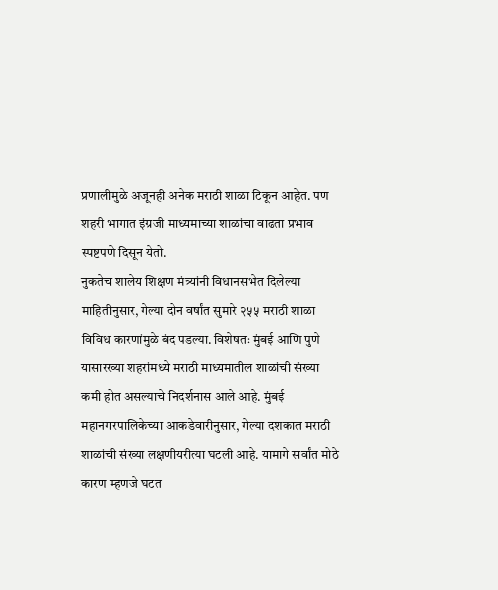प्रणालीमुळे अजूनही अनेक मराठी शाळा टिकून आहेत. पण शहरी भागात इंग्रजी माध्यमाच्या शाळांचा वाढता प्रभाव स्पष्टपणे दिसून येतो.
नुकतेच शालेय शिक्षण मंत्र्यांनी विधानसभेत दिलेल्या माहितीनुसार, गेल्या दोन वर्षांत सुमारे २५५ मराठी शाळा विविध कारणांमुळे बंद पडल्या. विशेषतः मुंबई आणि पुणे यासारख्या शहरांमध्ये मराठी माध्यमातील शाळांची संख्या कमी होत असल्याचे निदर्शनास आले आहे. मुंबई महानगरपालिकेच्या आकडेवारीनुसार, गेल्या दशकात मराठी शाळांची संख्या लक्षणीयरीत्या घटली आहे. यामागे सर्वांत मोठे कारण म्हणजे घटत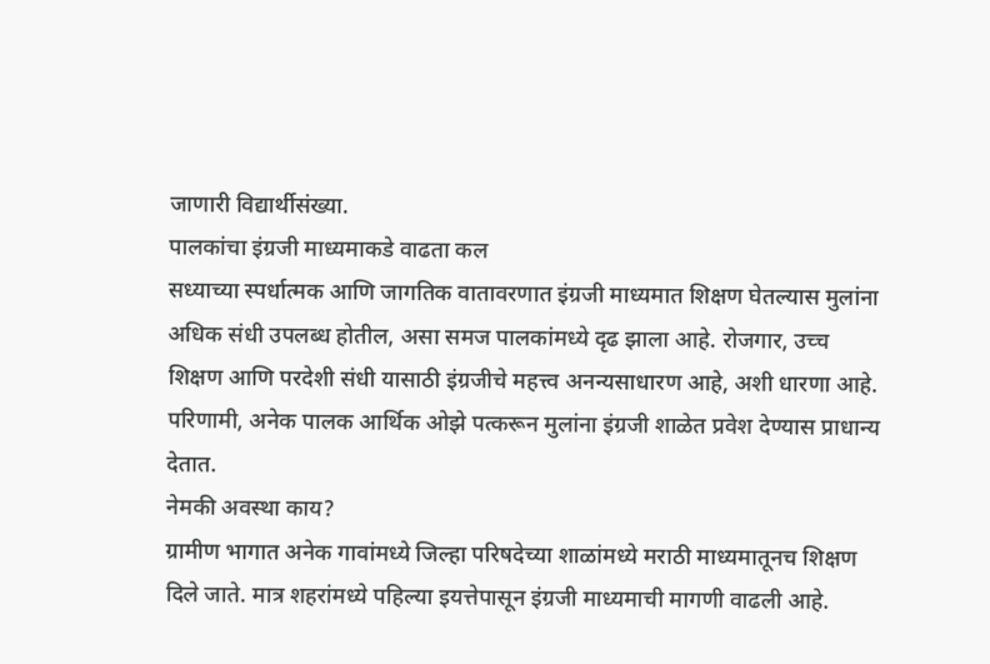जाणारी विद्यार्थीसंख्या.
पालकांचा इंग्रजी माध्यमाकडे वाढता कल
सध्याच्या स्पर्धात्मक आणि जागतिक वातावरणात इंग्रजी माध्यमात शिक्षण घेतल्यास मुलांना अधिक संधी उपलब्ध होतील, असा समज पालकांमध्ये दृढ झाला आहे. रोजगार, उच्च शिक्षण आणि परदेशी संधी यासाठी इंग्रजीचे महत्त्व अनन्यसाधारण आहे, अशी धारणा आहे. परिणामी, अनेक पालक आर्थिक ओझे पत्करून मुलांना इंग्रजी शाळेत प्रवेश देण्यास प्राधान्य देतात.
नेमकी अवस्था काय?
ग्रामीण भागात अनेक गावांमध्ये जिल्हा परिषदेच्या शाळांमध्ये मराठी माध्यमातूनच शिक्षण दिले जाते. मात्र शहरांमध्ये पहिल्या इयत्तेपासून इंग्रजी माध्यमाची मागणी वाढली आहे.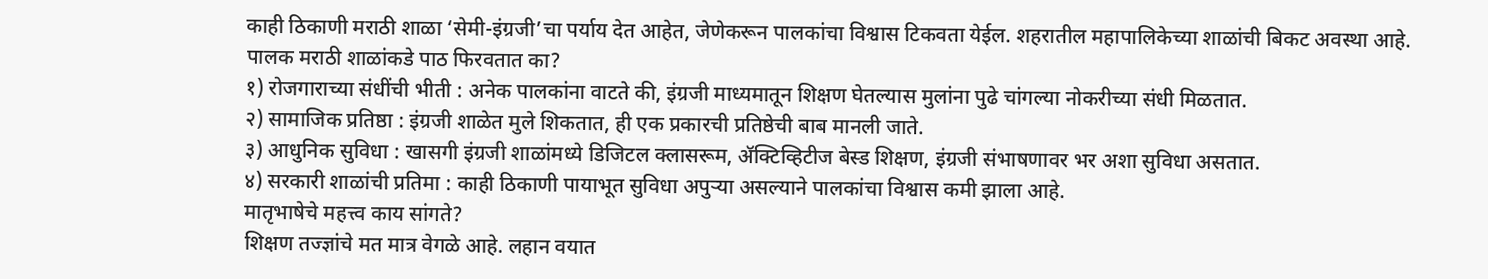काही ठिकाणी मराठी शाळा ‘सेमी-इंग्रजी’चा पर्याय देत आहेत, जेणेकरून पालकांचा विश्वास टिकवता येईल. शहरातील महापालिकेच्या शाळांची बिकट अवस्था आहे.
पालक मराठी शाळांकडे पाठ फिरवतात का?
१) रोजगाराच्या संधींची भीती : अनेक पालकांना वाटते की, इंग्रजी माध्यमातून शिक्षण घेतल्यास मुलांना पुढे चांगल्या नोकरीच्या संधी मिळतात.
२) सामाजिक प्रतिष्ठा : इंग्रजी शाळेत मुले शिकतात, ही एक प्रकारची प्रतिष्ठेची बाब मानली जाते.
३) आधुनिक सुविधा : खासगी इंग्रजी शाळांमध्ये डिजिटल क्लासरूम, ॲक्टिव्हिटीज बेस्ड शिक्षण, इंग्रजी संभाषणावर भर अशा सुविधा असतात.
४) सरकारी शाळांची प्रतिमा : काही ठिकाणी पायाभूत सुविधा अपुऱ्या असल्याने पालकांचा विश्वास कमी झाला आहे.
मातृभाषेचे महत्त्व काय सांगते?
शिक्षण तज्ज्ञांचे मत मात्र वेगळे आहे. लहान वयात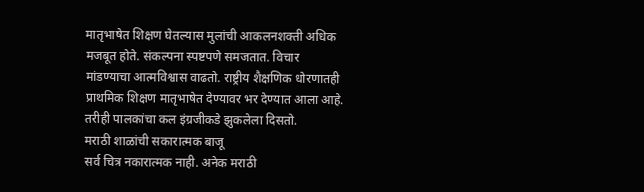मातृभाषेत शिक्षण घेतल्यास मुलांची आकलनशक्ती अधिक मजबूत होते. संकल्पना स्पष्टपणे समजतात. विचार मांडण्याचा आत्मविश्वास वाढतो. राष्ट्रीय शैक्षणिक धोरणातही प्राथमिक शिक्षण मातृभाषेत देण्यावर भर देण्यात आला आहे. तरीही पालकांचा कल इंग्रजीकडे झुकलेला दिसतो.
मराठी शाळांची सकारात्मक बाजू
सर्व चित्र नकारात्मक नाही. अनेक मराठी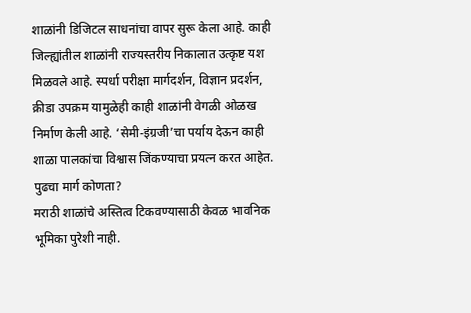शाळांनी डिजिटल साधनांचा वापर सुरू केला आहे. काही जिल्ह्यांतील शाळांनी राज्यस्तरीय निकालात उत्कृष्ट यश मिळवले आहे. स्पर्धा परीक्षा मार्गदर्शन, विज्ञान प्रदर्शन, क्रीडा उपक्रम यामुळेही काही शाळांनी वेगळी ओळख निर्माण केली आहे. ‘सेमी-इंग्रजी’चा पर्याय देऊन काही शाळा पालकांचा विश्वास जिंकण्याचा प्रयत्न करत आहेत.
पुढचा मार्ग कोणता?
मराठी शाळांचे अस्तित्व टिकवण्यासाठी केवळ भावनिक भूमिका पुरेशी नाही.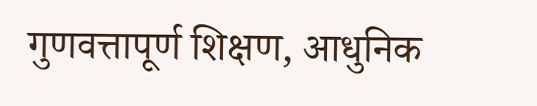गुणवत्तापूर्ण शिक्षण, आधुनिक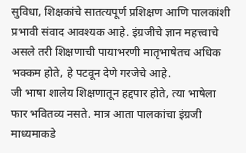सुविधा, शिक्षकांचे सातत्यपूर्ण प्रशिक्षण आणि पालकांशी प्रभावी संवाद आवश्यक आहे. इंग्रजीचे ज्ञान महत्त्वाचे असले तरी शिक्षणाची पायाभरणी मातृभाषेतच अधिक भक्कम होते, हे पटवून देणे गरजेचे आहे.
जी भाषा शालेय शिक्षणातून हद्दपार होते, त्या भाषेला फार भवितव्य नसते. मात्र आता पालकांचा इंग्रजी माध्यमाकडे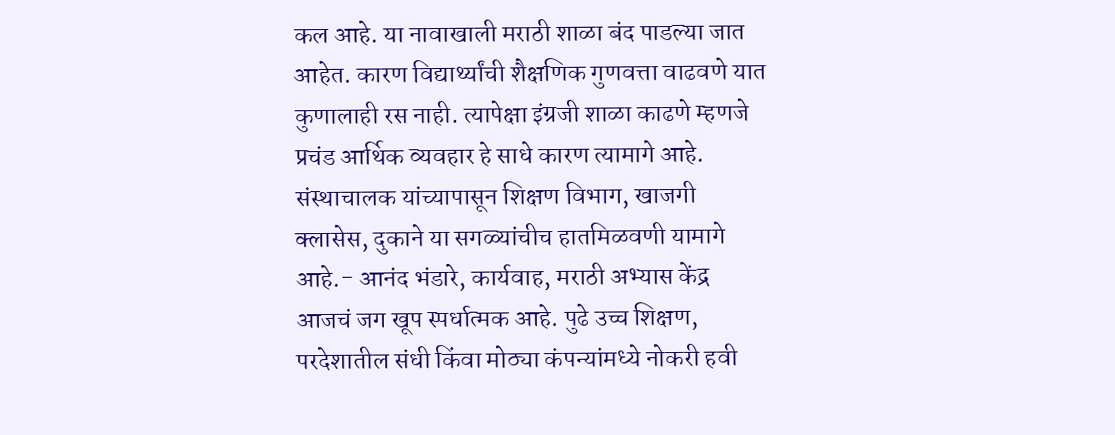कल आहे. या नावाखाली मराठी शाळा बंद पाडल्या जात आहेत. कारण विद्यार्थ्यांची शैक्षणिक गुणवत्ता वाढवणे यात कुणालाही रस नाही. त्यापेक्षा इंग्रजी शाळा काढणे म्हणजे प्रचंड आर्थिक व्यवहार हे साधे कारण त्यामागे आहे. संस्थाचालक यांच्यापासून शिक्षण विभाग, खाजगी क्लासेस, दुकाने या सगळ्यांचीच हातमिळवणी यामागे आहे.- आनंद भंडारे, कार्यवाह, मराठी अभ्यास केंद्र
आजचं जग खूप स्पर्धात्मक आहे. पुढे उच्च शिक्षण, परदेशातील संधी किंवा मोठ्या कंपन्यांमध्ये नोकरी हवी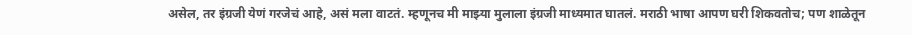असेल, तर इंग्रजी येणं गरजेचं आहे, असं मला वाटतं. म्हणूनच मी माझ्या मुलाला इंग्रजी माध्यमात घातलं. मराठी भाषा आपण घरी शिकवतोच; पण शाळेतून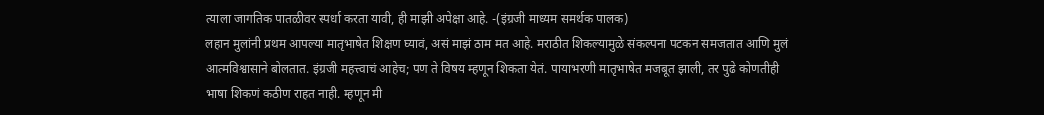त्याला जागतिक पातळीवर स्पर्धा करता यावी, ही माझी अपेक्षा आहे. -(इंग्रजी माध्यम समर्थक पालक)
लहान मुलांनी प्रथम आपल्या मातृभाषेत शिक्षण घ्यावं, असं माझं ठाम मत आहे. मराठीत शिकल्यामुळे संकल्पना पटकन समजतात आणि मुलं आत्मविश्वासाने बोलतात. इंग्रजी महत्त्वाचं आहेच; पण ते विषय म्हणून शिकता येतं. पायाभरणी मातृभाषेत मजबूत झाली, तर पुढे कोणतीही भाषा शिकणं कठीण राहत नाही. म्हणून मी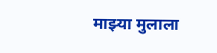माझ्या मुलाला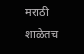मराठी शाळेतच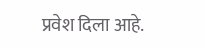प्रवेश दिला आहे.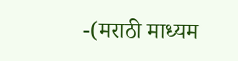-(मराठी माध्यम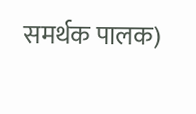समर्थक पालक)